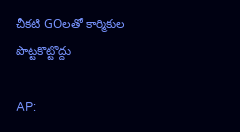చీకటి GOలతో కార్మికుల పొట్టకొట్టొద్దు

AP: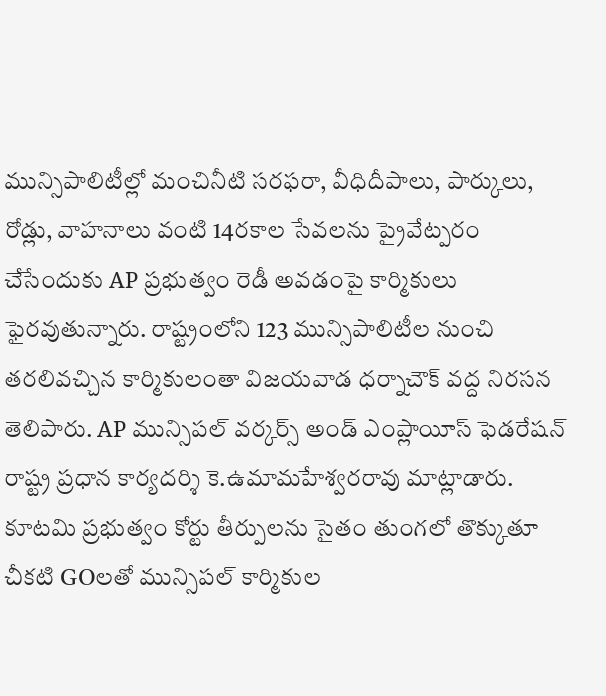మున్సిపాలిటీల్లో మంచినీటి సరఫరా, వీధిదీపాలు, పార్కులు, రోడ్లు, వాహనాలు వంటి 14రకాల సేవలను ప్రైవేట్పరం చేసేందుకు AP ప్రభుత్వం రెడీ అవడంపై కార్మికులు ఫైరవుతున్నారు. రాష్ట్రంలోని 123 మున్సిపాలిటీల నుంచి తరలివచ్చిన కార్మికులంతా విజయవాడ ధర్నాచౌక్ వద్ద నిరసన తెలిపారు. AP మున్సిపల్ వర్కర్స్ అండ్ ఎంప్లాయీస్ ఫెడరేషన్ రాష్ట్ర ప్రధాన కార్యదర్శి కె.ఉమామహేశ్వరరావు మాట్లాడారు. కూటమి ప్రభుత్వం కోర్టు తీర్పులను సైతం తుంగలో తొక్కుతూ చీకటి GOలతో మున్సిపల్ కార్మికుల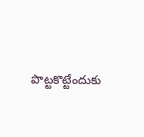పొట్టకొట్టేందుకు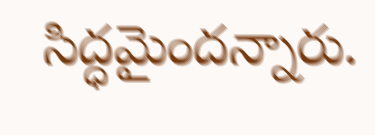సిద్ధమైందన్నారు.